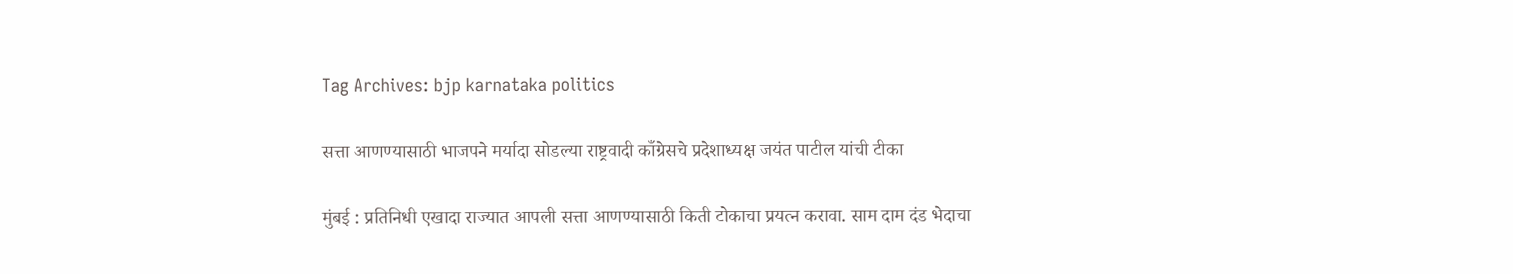Tag Archives: bjp karnataka politics

सत्ता आणण्यासाठी भाजपने मर्यादा सोडल्या राष्ट्रवादी काँग्रेसचे प्रदेशाध्यक्ष जयंत पाटील यांची टीका

मुंबई : प्रतिनिधी एखादा राज्यात आपली सत्ता आणण्यासाठी किती टोकाचा प्रयत्न करावा. साम दाम दंड भेदाचा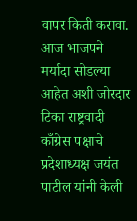वापर किती करावा. आज भाजपने मर्यादा सोडल्या आहेत अशी जोरदार टिका राष्ट्रवादी काँग्रेस पक्षाचे प्रदेशाध्यक्ष जयंत पाटील यांनी केली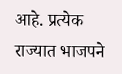आहे. प्रत्येक राज्यात भाजपने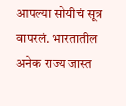आपल्या सोयीचं सूत्र वापरलं. भारतातील अनेक राज्य जास्त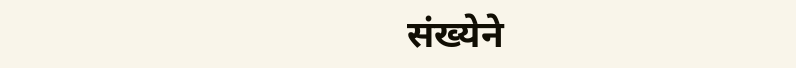संख्येने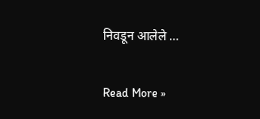निवडून आलेले …

Read More »